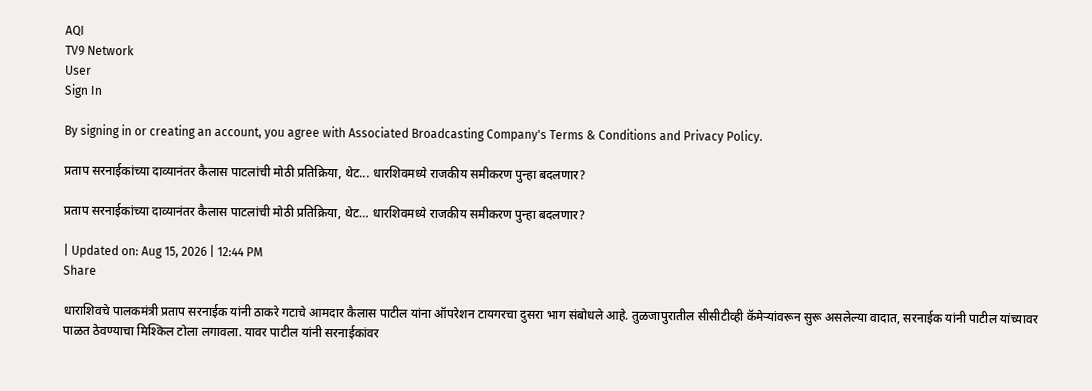AQI
TV9 Network
User
Sign In

By signing in or creating an account, you agree with Associated Broadcasting Company's Terms & Conditions and Privacy Policy.

प्रताप सरनाईकांच्या दाव्यानंतर कैलास पाटलांची मोठी प्रतिक्रिया, थेट... धारशिवमध्ये राजकीय समीकरण पुन्हा बदलणार?

प्रताप सरनाईकांच्या दाव्यानंतर कैलास पाटलांची मोठी प्रतिक्रिया, थेट… धारशिवमध्ये राजकीय समीकरण पुन्हा बदलणार?

| Updated on: Aug 15, 2026 | 12:44 PM
Share

धाराशिवचे पालकमंत्री प्रताप सरनाईक यांनी ठाकरे गटाचे आमदार कैलास पाटील यांना ऑपरेशन टायगरचा दुसरा भाग संबोधले आहे. तुळजापुरातील सीसीटीव्ही कॅमेऱ्यांवरून सुरू असलेल्या वादात, सरनाईक यांनी पाटील यांच्यावर पाळत ठेवण्याचा मिश्किल टोला लगावला. यावर पाटील यांनी सरनाईकांवर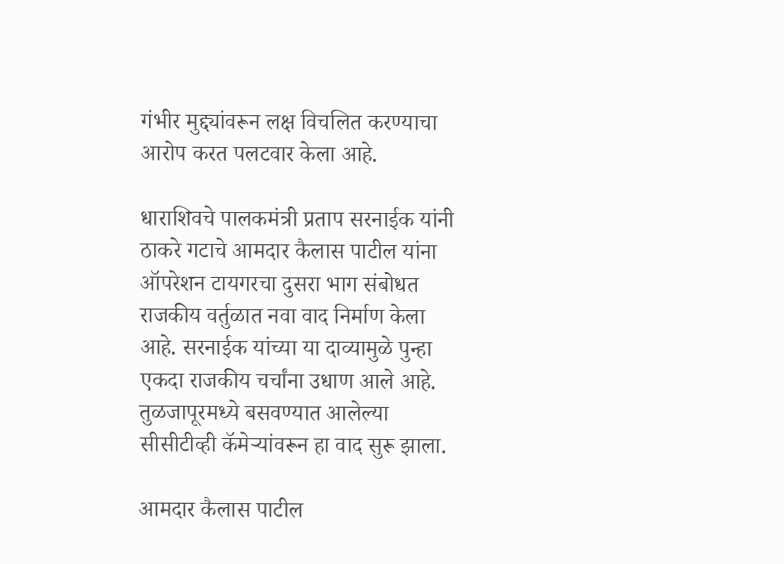गंभीर मुद्द्यांवरून लक्ष विचलित करण्याचा आरोप करत पलटवार केला आहे.

धाराशिवचे पालकमंत्री प्रताप सरनाईक यांनी ठाकरे गटाचे आमदार कैलास पाटील यांना ऑपरेशन टायगरचा दुसरा भाग संबोधत राजकीय वर्तुळात नवा वाद निर्माण केला आहे. सरनाईक यांच्या या दाव्यामुळे पुन्हा एकदा राजकीय चर्चांना उधाण आले आहे. तुळजापूरमध्ये बसवण्यात आलेल्या सीसीटीव्ही कॅमेऱ्यांवरून हा वाद सुरू झाला.

आमदार कैलास पाटील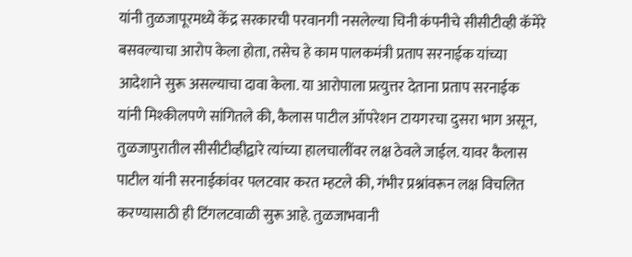यांनी तुळजापूरमध्ये केंद्र सरकारची परवानगी नसलेल्या चिनी कंपनीचे सीसीटीव्ही कॅमेरे बसवल्याचा आरोप केला होता, तसेच हे काम पालकमंत्री प्रताप सरनाईक यांच्या आदेशाने सुरू असल्याचा दावा केला. या आरोपाला प्रत्युत्तर देताना प्रताप सरनाईक यांनी मिश्कीलपणे सांगितले की, कैलास पाटील ऑपरेशन टायगरचा दुसरा भाग असून, तुळजापुरातील सीसीटीव्हीद्वारे त्यांच्या हालचालींवर लक्ष ठेवले जाईल. यावर कैलास पाटील यांनी सरनाईकांवर पलटवार करत म्हटले की, गंभीर प्रश्नांवरून लक्ष विचलित करण्यासाठी ही टिंगलटवाळी सुरू आहे. तुळजाभवानी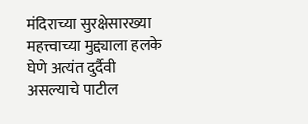मंदिराच्या सुरक्षेसारख्या महत्त्वाच्या मुद्द्याला हलके घेणे अत्यंत दुर्दैवी असल्याचे पाटील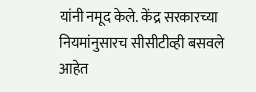यांनी नमूद केले. केंद्र सरकारच्या नियमांनुसारच सीसीटीव्ही बसवले आहेत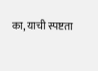का, याची स्पष्टता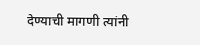देण्याची मागणी त्यांनी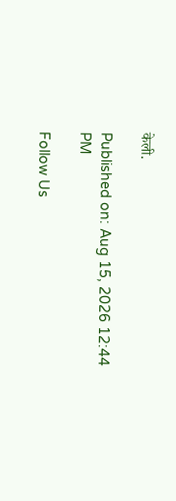केली.

Published on: Aug 15, 2026 12:44 PM

Follow Us